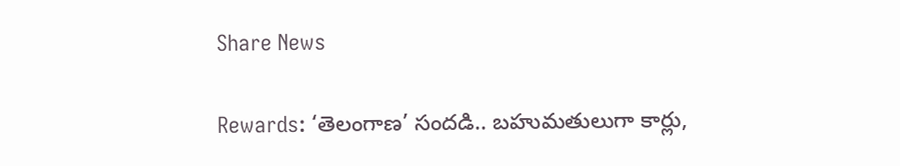Share News

Rewards: ‘తెలంగాణ’ సందడి.. బహుమతులుగా కార్లు,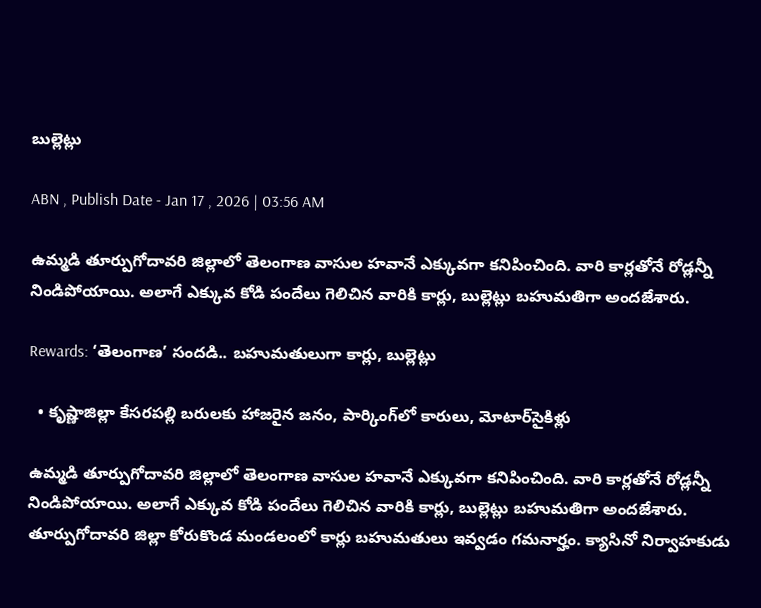బుల్లెట్లు

ABN , Publish Date - Jan 17 , 2026 | 03:56 AM

ఉమ్మడి తూర్పుగోదావరి జిల్లాలో తెలంగాణ వాసుల హవానే ఎక్కువగా కనిపించింది. వారి కార్లతోనే రోడ్లన్నీ నిండిపోయాయి. అలాగే ఎక్కువ కోడి పందేలు గెలిచిన వారికి కార్లు, బుల్లెట్లు బహుమతిగా అందజేశారు.

Rewards: ‘తెలంగాణ’ సందడి.. బహుమతులుగా కార్లు, బుల్లెట్లు

  • కృష్ణాజిల్లా కేసరపల్లి బరులకు హాజరైన జనం, పార్కింగ్‌లో కారులు, మోటార్‌సైకిళ్లు

ఉమ్మడి తూర్పుగోదావరి జిల్లాలో తెలంగాణ వాసుల హవానే ఎక్కువగా కనిపించింది. వారి కార్లతోనే రోడ్లన్నీ నిండిపోయాయి. అలాగే ఎక్కువ కోడి పందేలు గెలిచిన వారికి కార్లు, బుల్లెట్లు బహుమతిగా అందజేశారు. తూర్పుగోదావరి జిల్లా కోరుకొండ మండలంలో కార్లు బహుమతులు ఇవ్వడం గమనార్హం. క్యాసినో నిర్వాహకుడు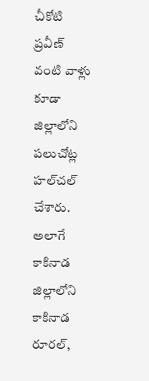చీకోటి ప్రవీణ్‌ వంటి వాళ్లు కూడా జిల్లాలోని పలుచోట్ల హల్‌చల్‌ చేశారు. అలాగే కాకినాడ జిల్లాలోని కాకినాడ రూరల్‌,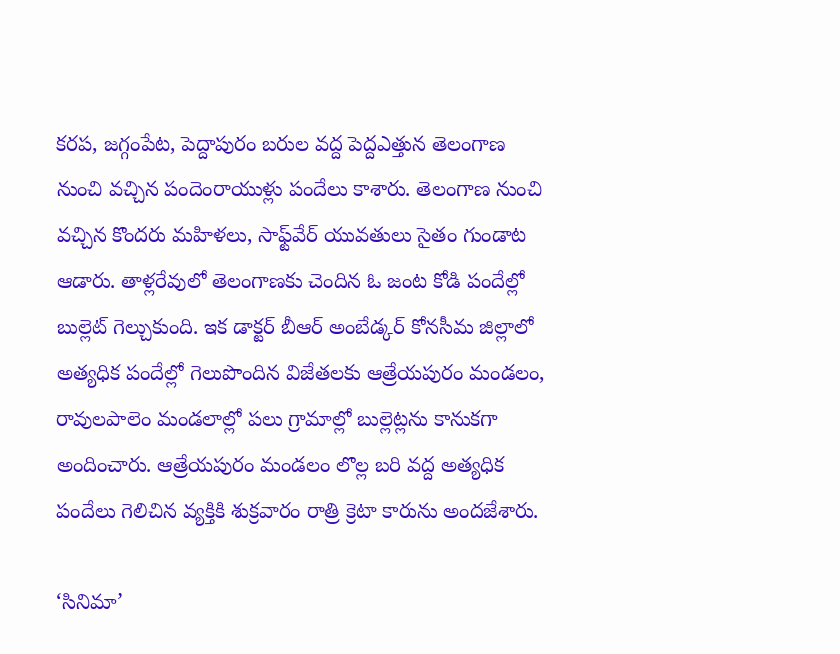కరప, జగ్గంపేట, పెద్దాపురం బరుల వద్ద పెద్దఎత్తున తెలంగాణ నుంచి వచ్చిన పందెంరాయుళ్లు పందేలు కాశారు. తెలంగాణ నుంచి వచ్చిన కొందరు మహిళలు, సాఫ్ట్‌వేర్‌ యువతులు సైతం గుండాట ఆడారు. తాళ్లరేవులో తెలంగాణకు చెందిన ఓ జంట కోడి పందేల్లో బుల్లెట్‌ గెల్చుకుంది. ఇక డాక్టర్‌ బీఆర్‌ అంబేడ్కర్‌ కోనసీమ జిల్లాలో అత్యధిక పందేల్లో గెలుపొందిన విజేతలకు ఆత్రేయపురం మండలం, రావులపాలెం మండలాల్లో పలు గ్రామాల్లో బుల్లెట్లను కానుకగా అందించారు. ఆత్రేయపురం మండలం లొల్ల బరి వద్ద అత్యధిక పందేలు గెలిచిన వ్యక్తికి శుక్రవారం రాత్రి క్రెటా కారును అందజేశారు.

‘సినిమా’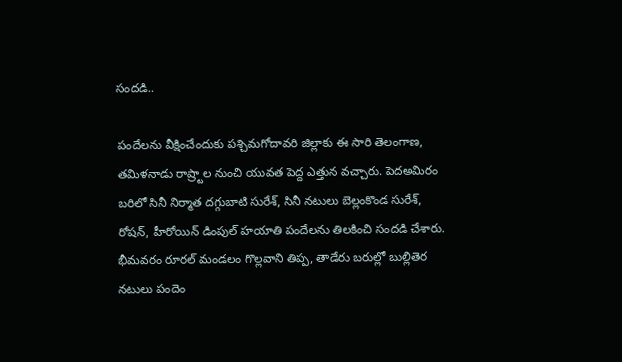సందడి..

పందేలను వీక్షించేందుకు పశ్చిమగోదావరి జిల్లాకు ఈ సారి తెలంగాణ, తమిళనాడు రాష్ర్టాల నుంచి యువత పెద్ద ఎత్తున వచ్చారు. పెదఅమిరం బరిలో సినీ నిర్మాత దగ్గుబాటి సురేశ్‌, సినీ నటులు బెల్లంకొండ సురేశ్‌, రోషన్‌, హీరోయిన్‌ డింపుల్‌ హయాతి పందేలను తిలకించి సందడి చేశారు. భీమవరం రూరల్‌ మండలం గొల్లవాని తిప్ప, తాడేరు బరుల్లో బుల్లితెర నటులు పందెం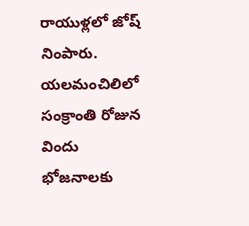రాయుళ్లలో జోష్‌ నింపారు. యలమంచిలిలో సంక్రాంతి రోజున విందు భోజనాలకు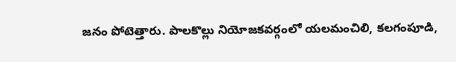జనం పోటెత్తారు. పాలకొల్లు నియోజకవర్గంలో యలమంచిలి, కలగంపూడి,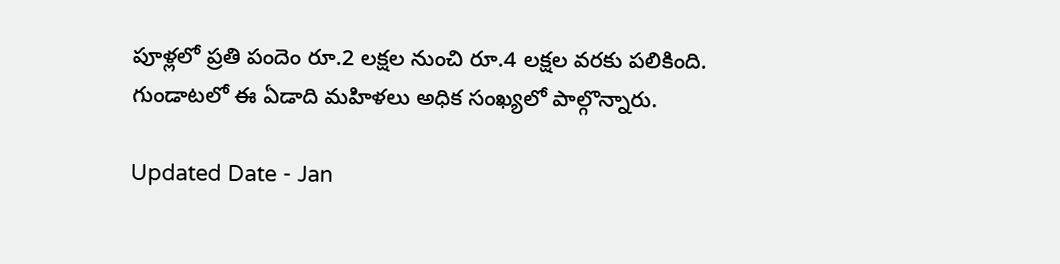పూళ్లలో ప్రతి పందెం రూ.2 లక్షల నుంచి రూ.4 లక్షల వరకు పలికింది. గుండాటలో ఈ ఏడాది మహిళలు అధిక సంఖ్యలో పాల్గొన్నారు.

Updated Date - Jan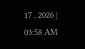17 , 2026 | 03:58 AM